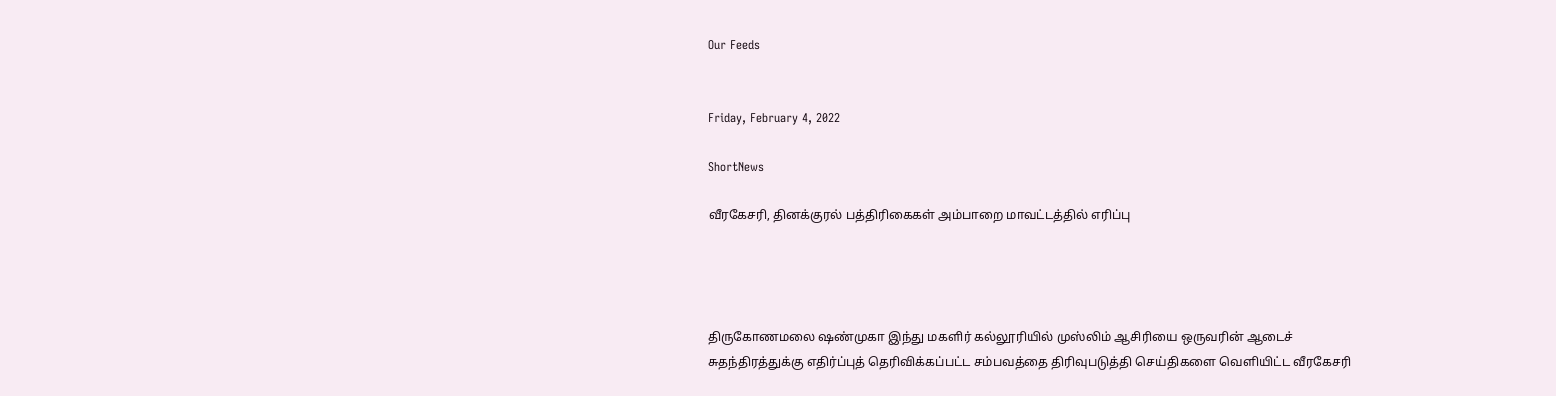Our Feeds


Friday, February 4, 2022

ShortNews

வீரகேசரி, தினக்குரல் பத்திரிகைகள் அம்பாறை மாவட்டத்தில் எரிப்பு




திருகோணமலை ஷண்முகா இந்து மகளிர் கல்லூரியில் முஸ்லிம் ஆசிரியை ஒருவரின் ஆடைச் சுதந்திரத்துக்கு எதிர்ப்புத் தெரிவிக்கப்பட்ட சம்பவத்தை திரிவுபடுத்தி செய்திகளை வெளியிட்ட வீரகேசரி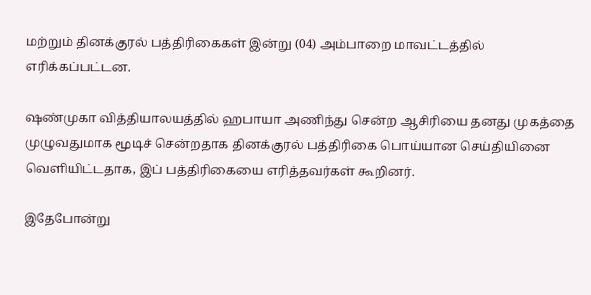மற்றும் தினக்குரல் பத்திரிகைகள் இன்று (04) அம்பாறை மாவட்டத்தில் எரிக்கப்பட்டன.

ஷண்முகா வித்தியாலயத்தில் ஹபாயா அணிந்து சென்ற ஆசிரியை தனது முகத்தை முழுவதுமாக மூடிச் சென்றதாக தினக்குரல் பத்திரிகை பொய்யான செய்தியினை வெளியிட்டதாக, இப் பத்திரிகையை எரித்தவர்கள் கூறினர்.

இதேபோன்று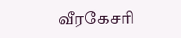வீரகேசரி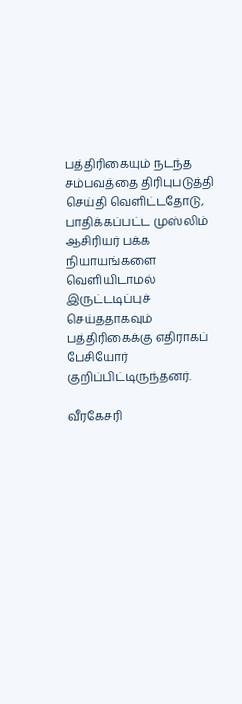பத்திரிகையும் நடந்த சம்பவத்தை திரிபுபடுத்தி செய்தி வெளிட்டதோடு, பாதிக்கப்பட்ட முஸ்லிம் ஆசிரியர் பக்க நியாயங்களை வெளியிடாமல் இருட்டடிப்புச் செய்ததாகவும் பத்திரிகைக்கு எதிராகப் பேசியோர் குறிப்பிட்டிருந்தனர்.

வீரகேசரி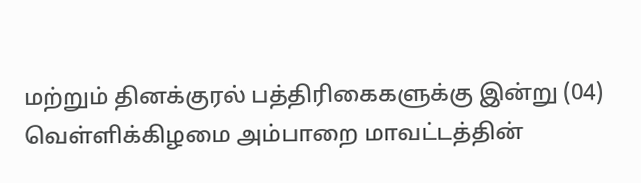மற்றும் தினக்குரல் பத்திரிகைகளுக்கு இன்று (04) வெள்ளிக்கிழமை அம்பாறை மாவட்டத்தின்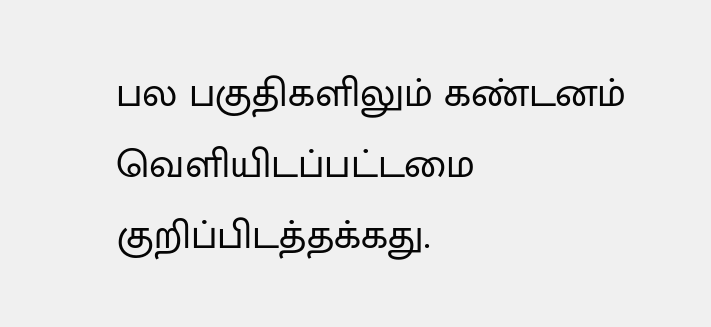பல பகுதிகளிலும் கண்டனம் வெளியிடப்பட்டமை குறிப்பிடத்தக்கது.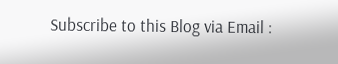Subscribe to this Blog via Email :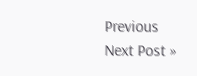Previous
Next Post »